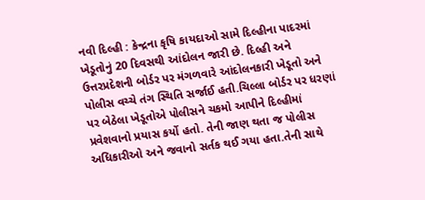નવી દિલ્હી : કેન્દ્રના કૃષિ કાયદાઓ સામે દિલ્હીના પાદરમાં ખેડૂતોનું 20 દિવસથી આંદોલન જારી છે. દિલ્હી અને ઉત્તરપ્રદેશની બોર્ડર પર મંગળવારે આંદોલનકારી ખેડૂતો અને પોલીસ વચ્ચે તંગ સ્થિતિ સર્જાઈ હતી.ચિલ્લા બોર્ડર પર ધરણાં પર બેઠેલા ખેડૂતોએ પોલીસને ચકમો આપીને દિલ્હીમાં પ્રવેશવાનો પ્રયાસ કર્યો હતો. તેની જાણ થતા જ પોલીસ અધિકારીઓ અને જવાનો સર્તક થઈ ગયા હતા.તેની સાથે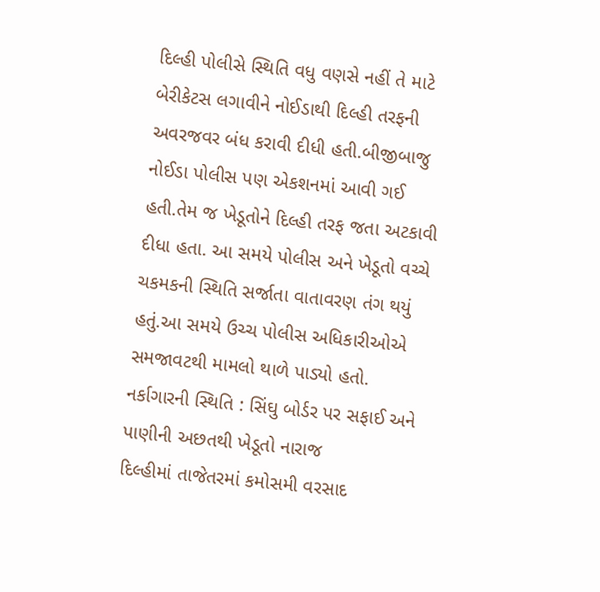દિલ્હી પોલીસે સ્થિતિ વધુ વણસે નહીં તે માટે બેરીકેટસ લગાવીને નોઈડાથી દિલ્હી તરફની અવરજવર બંધ કરાવી દીધી હતી.બીજીબાજુ નોઈડા પોલીસ પણ એકશનમાં આવી ગઈ હતી.તેમ જ ખેડૂતોને દિલ્હી તરફ જતા અટકાવી દીધા હતા. આ સમયે પોલીસ અને ખેડૂતો વચ્ચે ચકમકની સ્થિતિ સર્જાતા વાતાવરણ તંગ થયું હતું.આ સમયે ઉચ્ચ પોલીસ અધિકારીઓએ સમજાવટથી મામલો થાળે પાડ્યો હતો.
નર્કાગારની સ્થિતિ : સિંઘુ બોર્ડર પર સફાઈ અને પાણીની અછતથી ખેડૂતો નારાજ
દિલ્હીમાં તાજેતરમાં કમોસમી વરસાદ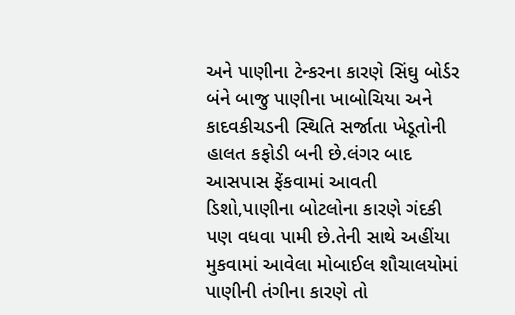અને પાણીના ટેન્કરના કારણે સિંઘુ બોર્ડર બંને બાજુ પાણીના ખાબોચિયા અને કાદવકીચડની સ્થિતિ સર્જાતા ખેડૂતોની હાલત કફોડી બની છે.લંગર બાદ આસપાસ ફેંકવામાં આવતી ડિશો,પાણીના બોટલોના કારણે ગંદકી પણ વધવા પામી છે.તેની સાથે અહીંયા મુકવામાં આવેલા મોબાઈલ શૌચાલયોમાં પાણીની તંગીના કારણે તો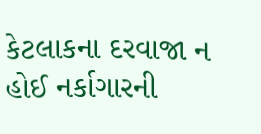કેટલાકના દરવાજા ન હોઈ નર્કાગારની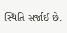સ્થિતિ સર્જાઈ છે.